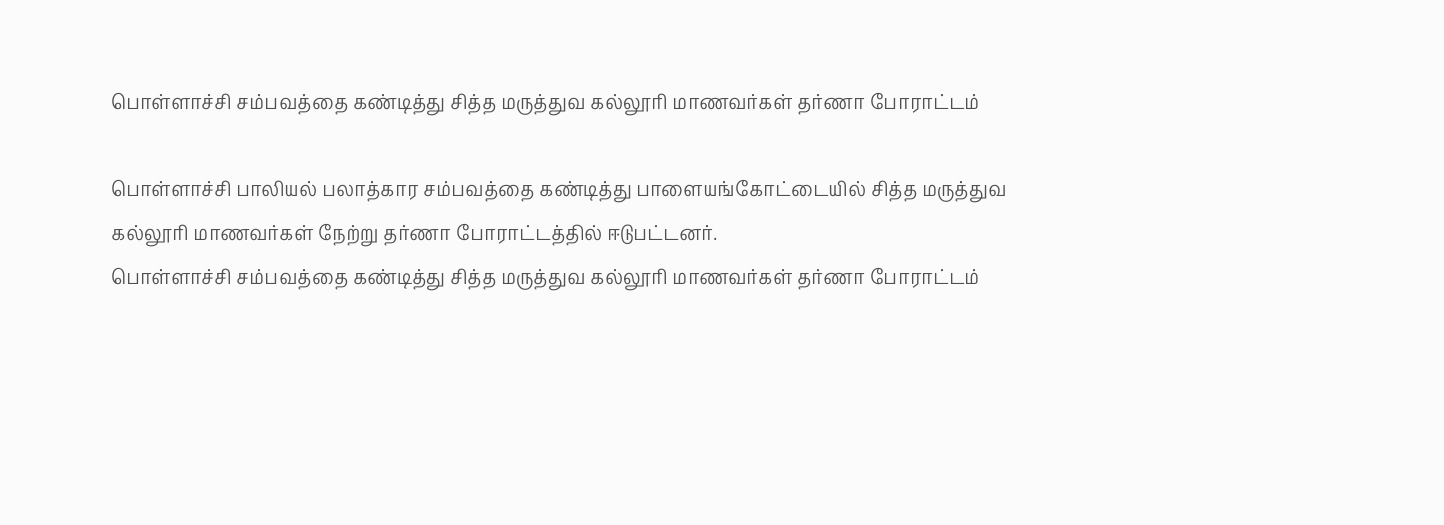பொள்ளாச்சி சம்பவத்தை கண்டித்து சித்த மருத்துவ கல்லூரி மாணவர்கள் தர்ணா போராட்டம்

பொள்ளாச்சி பாலியல் பலாத்கார சம்பவத்தை கண்டித்து பாளையங்கோட்டையில் சித்த மருத்துவ கல்லூரி மாணவர்கள் நேற்று தர்ணா போராட்டத்தில் ஈடுபட்டனர்.
பொள்ளாச்சி சம்பவத்தை கண்டித்து சித்த மருத்துவ கல்லூரி மாணவர்கள் தர்ணா போராட்டம்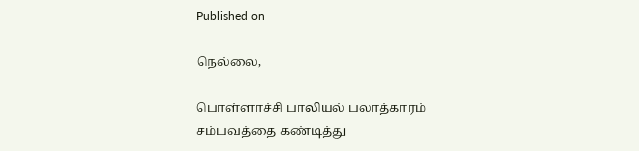Published on

நெல்லை,

பொள்ளாச்சி பாலியல் பலாத்காரம் சம்பவத்தை கண்டித்து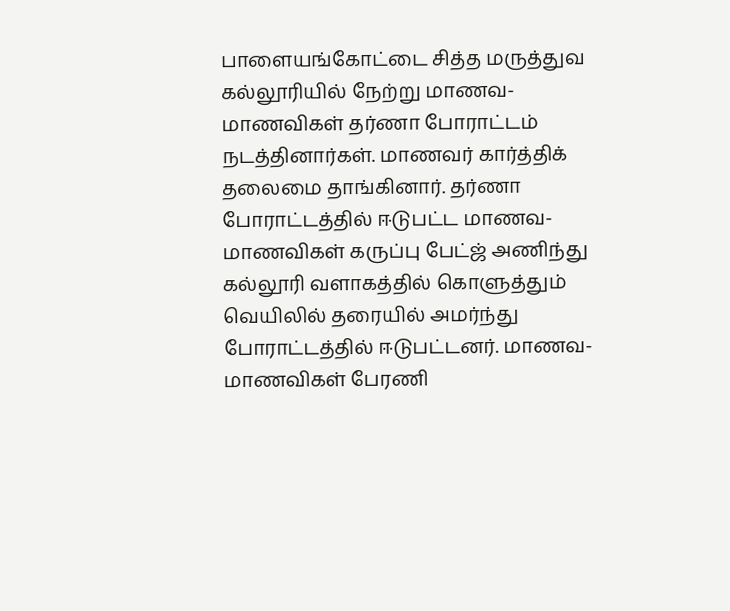பாளையங்கோட்டை சித்த மருத்துவ கல்லூரியில் நேற்று மாணவ-மாணவிகள் தர்ணா போராட்டம் நடத்தினார்கள். மாணவர் கார்த்திக் தலைமை தாங்கினார். தர்ணா போராட்டத்தில் ஈடுபட்ட மாணவ-மாணவிகள் கருப்பு பேட்ஜ் அணிந்து கல்லூரி வளாகத்தில் கொளுத்தும் வெயிலில் தரையில் அமர்ந்து போராட்டத்தில் ஈடுபட்டனர். மாணவ-மாணவிகள் பேரணி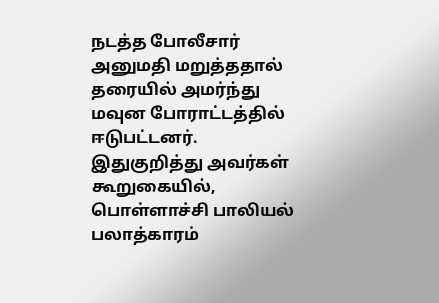நடத்த போலீசார் அனுமதி மறுத்ததால் தரையில் அமர்ந்து மவுன போராட்டத்தில் ஈடுபட்டனர். இதுகுறித்து அவர்கள் கூறுகையில், பொள்ளாச்சி பாலியல் பலாத்காரம்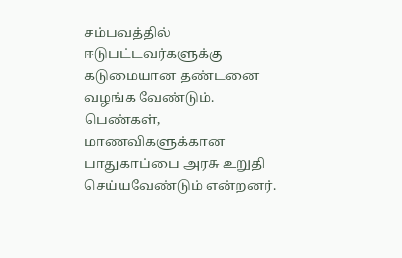சம்பவத்தில் ஈடுபட்டவர்களுக்கு கடுமையான தண்டனை வழங்க வேண்டும். பெண்கள், மாணவிகளுக்கான பாதுகாப்பை அரசு உறுதி செய்யவேண்டும் என்றனர்.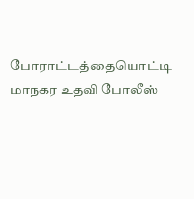போராட்டத்தையொட்டி மாநகர உதவி போலீஸ்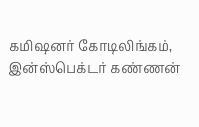கமிஷனர் கோடிலிங்கம், இன்ஸ்பெக்டர் கண்ணன்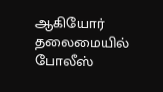ஆகியோர் தலைமையில் போலீஸ்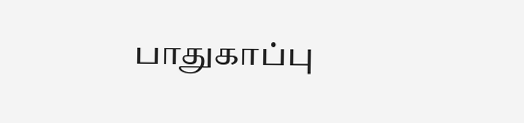பாதுகாப்பு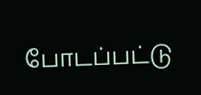போடப்பட்டு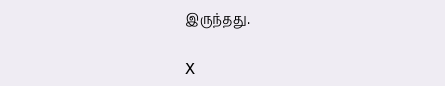இருந்தது.

X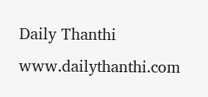Daily Thanthi
www.dailythanthi.com